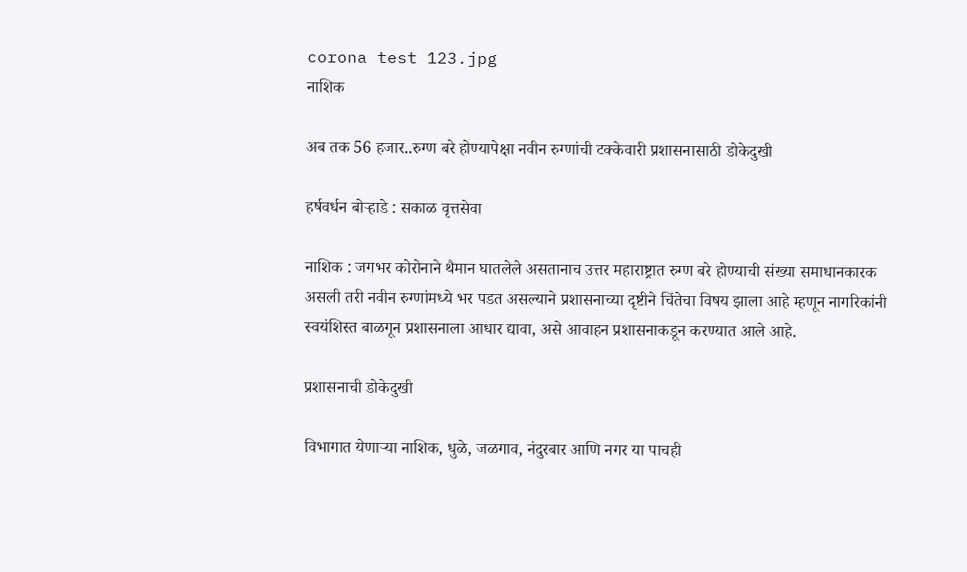corona test 123.jpg
नाशिक

अब तक 56 हजार..रुग्ण बरे होण्यापेक्षा नवीन रुग्णांची टक्केवारी प्रशासनासाठी डोकेदुखी

हर्षवर्धन बोऱ्हाडे : सकाळ वृत्तसेवा

नाशिक : जगभर कोरोनाने थैमान घातलेले असतानाच उत्तर महाराष्ट्रात रुग्ण बरे होण्याची संख्या समाधानकारक असली तरी नवीन रुग्णांमध्ये भर पडत असल्याने प्रशासनाच्या दृष्टीने चिंतेचा विषय झाला आहे म्हणून नागरिकांनी स्वयंशिस्त बाळगून प्रशासनाला आधार द्यावा, असे आवाहन प्रशासनाकडून करण्यात आले आहे.

प्रशासनाची डोकेदुखी

विभागात येणाऱ्या नाशिक, धुळे, जळगाव, नंदुरबार आणि नगर या पाचही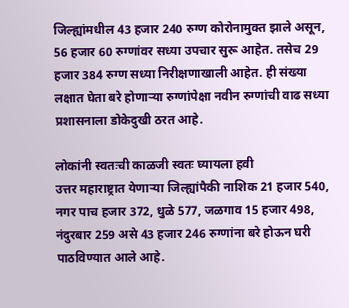जिल्ह्यांमधील 43 हजार 240 रुग्ण कोरोनामुक्त झाले असून, 56 हजार 60 रुग्णांवर सध्या उपचार सुरू आहेत. तसेच 29 हजार 384 रुग्ण सध्या निरीक्षणाखाली आहेत. ही संख्या लक्षात घेता बरे होणाऱ्या रुग्णांपेक्षा नवीन रुग्णांची वाढ सध्या प्रशासनाला डोकेदुखी ठरत आहे.

लोकांनी स्वतःची काळजी स्वतः घ्यायला हवी
उत्तर महाराष्ट्रात येणाऱ्या जिल्ह्यांपैकी नाशिक 21 हजार 540, नगर पाच हजार 372, धुळे 577, जळगाव 15 हजार 498, नंदुरबार 259 असे 43 हजार 246 रुग्णांना बरे होऊन घरी पाठविण्यात आले आहे.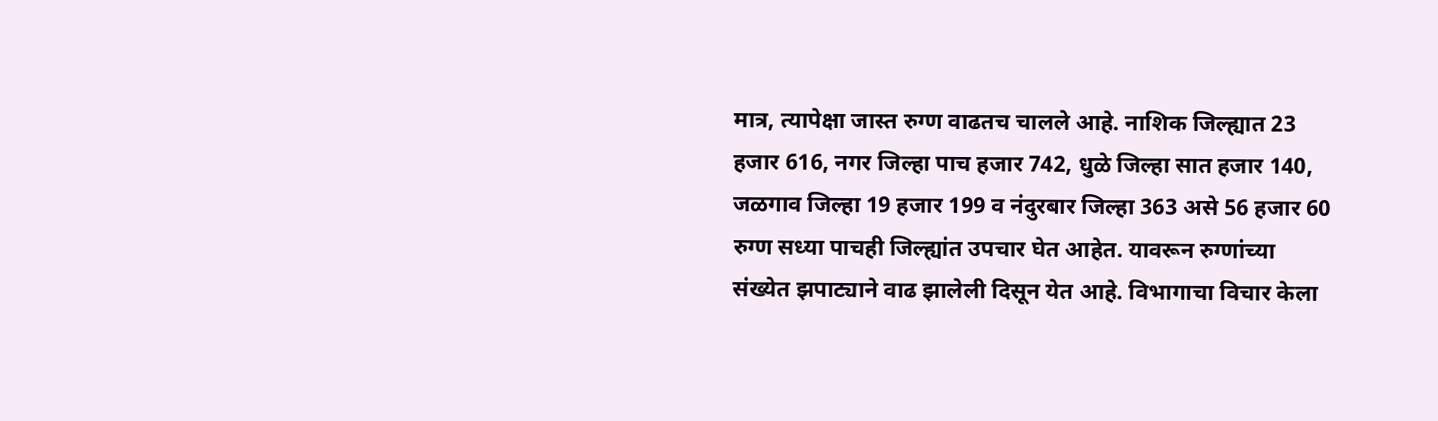मात्र, त्यापेक्षा जास्त रुग्ण वाढतच चालले आहे. नाशिक जिल्ह्यात 23 हजार 616, नगर जिल्हा पाच हजार 742, धुळे जिल्हा सात हजार 140, जळगाव जिल्हा 19 हजार 199 व नंदुरबार जिल्हा 363 असे 56 हजार 60 रुग्ण सध्या पाचही जिल्ह्यांत उपचार घेत आहेत. यावरून रुग्णांच्या संख्येत झपाट्याने वाढ झालेली दिसून येत आहे. विभागाचा विचार केला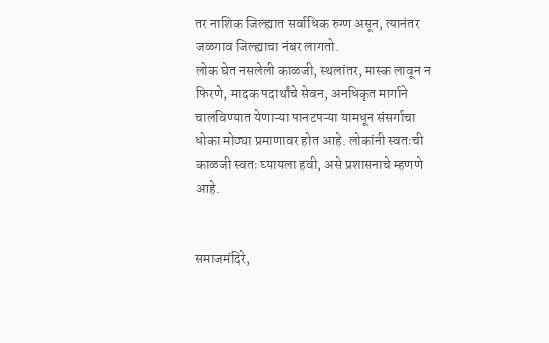तर नाशिक जिल्ह्यात सर्वाधिक रुग्ण असून, त्यानंतर जळगाव जिल्ह्याचा नंबर लागतो.
लोक घेत नसलेली काळजी, स्थलांतर, मास्क लावून न फिरणे, मादक पदार्थांचे सेवन, अनधिकृत मार्गाने चालविण्यात येणाऱ्या पानटपऱ्या यामधून संसर्गाचा धोका मोठ्या प्रमाणावर होत आहे. लोकांनी स्वतःची काळजी स्वतः घ्यायला हवी, असे प्रशासनाचे म्हणणे आहे.


समाजमंदिरे,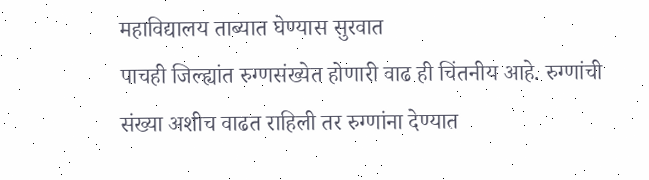महाविद्यालय ताब्यात घेण्यास सुरवात
पाचही जिल्ह्यांत रुग्णसंख्येत होणारी वाढ ही चिंतनीय आहे. रुग्णांची संख्या अशीच वाढत राहिली तर रुग्णांना देण्यात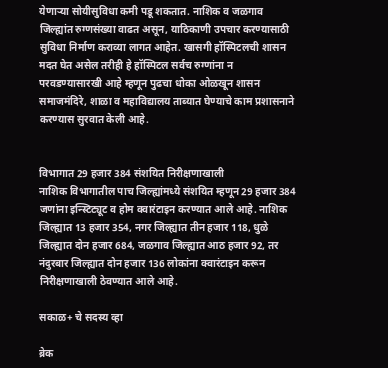येणाऱ्या सोयीसुविधा कमी पडू शकतात. नाशिक व जळगाव जिल्ह्यांत रुग्णसंख्या वाढत असून, याठिकाणी उपचार करण्यासाठी सुविधा निर्माण कराव्या लागत आहेत. खासगी हॉस्पिटलची शासन मदत घेत असेल तरीही हे हॉस्पिटल सर्वच रुग्णांना न परवडण्यासारखी आहे म्हणून पुढचा धोका ओळखून शासन समाजमंदिरे, शाळा व महाविद्यालय ताब्यात घेण्याचे काम प्रशासनाने करण्यास सुरवात केली आहे.


विभागात 29 हजार 384 संशयित निरीक्षणाखाली
नाशिक विभागातील पाच जिल्ह्यांमध्ये संशयित म्हणून 29 हजार 384 जणांना इन्स्टिट्यूट व होम क्वारंटाइन करण्यात आले आहे. नाशिक जिल्ह्यात 13 हजार 354, नगर जिल्ह्यात तीन हजार 118, धुळे जिल्ह्यात दोन हजार 684, जळगाव जिल्ह्यात आठ हजार 92, तर नंदुरबार जिल्ह्यात दोन हजार 136 लोकांना क्वारंटाइन करून निरीक्षणाखाली ठेवण्यात आले आहे.

सकाळ+ चे सदस्य व्हा

ब्रेक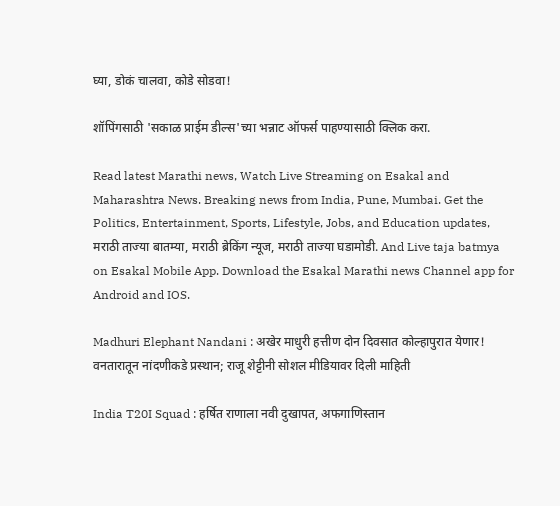घ्या, डोकं चालवा, कोडे सोडवा!

शॉपिंगसाठी 'सकाळ प्राईम डील्स'च्या भन्नाट ऑफर्स पाहण्यासाठी क्लिक करा.

Read latest Marathi news, Watch Live Streaming on Esakal and Maharashtra News. Breaking news from India, Pune, Mumbai. Get the Politics, Entertainment, Sports, Lifestyle, Jobs, and Education updates, मराठी ताज्या बातम्या, मराठी ब्रेकिंग न्यूज, मराठी ताज्या घडामोडी. And Live taja batmya on Esakal Mobile App. Download the Esakal Marathi news Channel app for Android and IOS.

Madhuri Elephant Nandani : अखेर माधुरी हत्तीण दोन दिवसात कोल्हापुरात येणार! वनतारातून नांदणीकडे प्रस्थान; राजू शेट्टीनी सोशल मीडियावर दिली माहिती

India T20I Squad : हर्षित राणाला नवी दुखापत, अफगाणिस्तान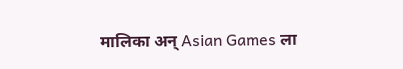मालिका अन् Asian Games ला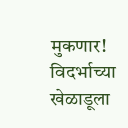मुकणार! विदर्भाच्या खेळाडूला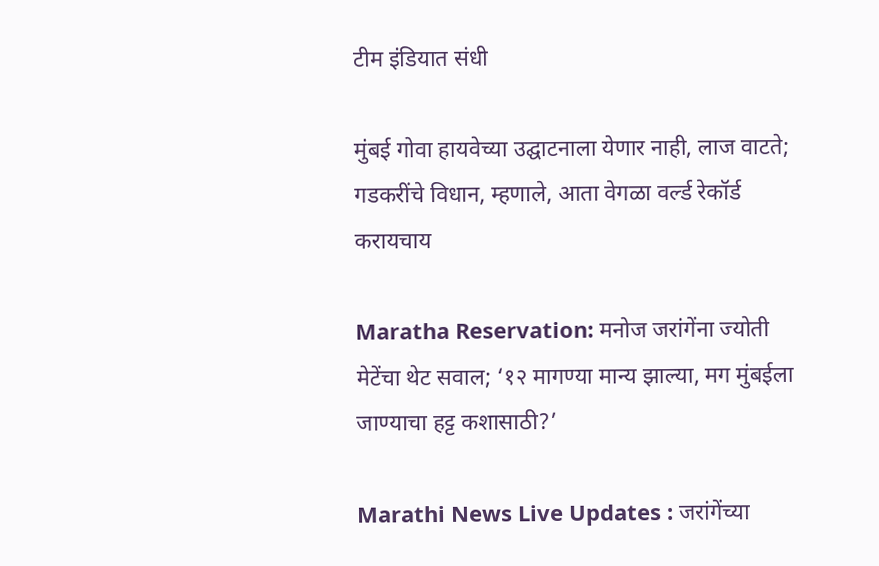टीम इंडियात संधी

मुंबई गोवा हायवेच्या उद्घाटनाला येणार नाही, लाज वाटते; गडकरींचे विधान, म्हणाले, आता वेगळा वर्ल्ड रेकॉर्ड करायचाय

Maratha Reservation: मनोज जरांगेंना ज्योती मेटेंचा थेट सवाल; ‘१२ मागण्या मान्य झाल्या, मग मुंबईला जाण्याचा हट्ट कशासाठी?’

Marathi News Live Updates : जरांगेंच्या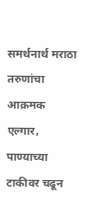समर्थनार्थ मराठा तरुणांचा आक्रमक एल्गार, पाण्याच्या टाकीवर चढून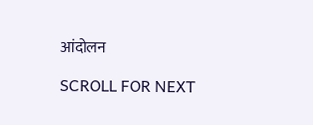आंदोलन

SCROLL FOR NEXT